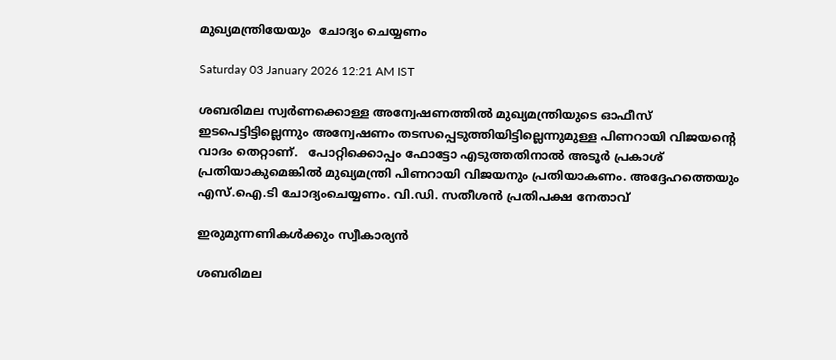മുഖ്യമന്ത്രിയേയും  ചോദ്യം ചെയ്യണം

Saturday 03 January 2026 12:21 AM IST

ശബരിമല സ്വർണക്കൊള്ള അന്വേഷണത്തിൽ മുഖ്യമന്ത്രിയുടെ ഓഫീസ് ഇടപെട്ടിട്ടില്ലെന്നും അന്വേഷണം തടസപ്പെടുത്തിയിട്ടില്ലെന്നുമുള്ള പിണറായി വിജയന്റെ വാദം തെറ്റാണ്.   പോറ്റിക്കൊപ്പം ഫോട്ടോ എടുത്തതിനാൽ അടൂർ പ്രകാശ് പ്രതിയാകുമെങ്കിൽ മുഖ്യമന്ത്രി പിണറായി വിജയനും പ്രതിയാകണം. അദ്ദേഹത്തെയും എസ്.ഐ.ടി ചോദ്യംചെയ്യണം. വി.ഡി. സതീശൻ പ്രതിപക്ഷ നേതാവ്

ഇരുമുന്നണികൾക്കും സ്വീകാര്യൻ

ശബരിമല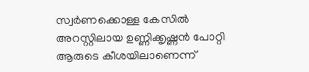സ്വർണക്കൊള്ള കേസിൽ അറസ്റ്റിലായ ഉണ്ണിക്കൃഷ്ണൻ പോറ്റി ആരുടെ കീശയിലാണെന്ന്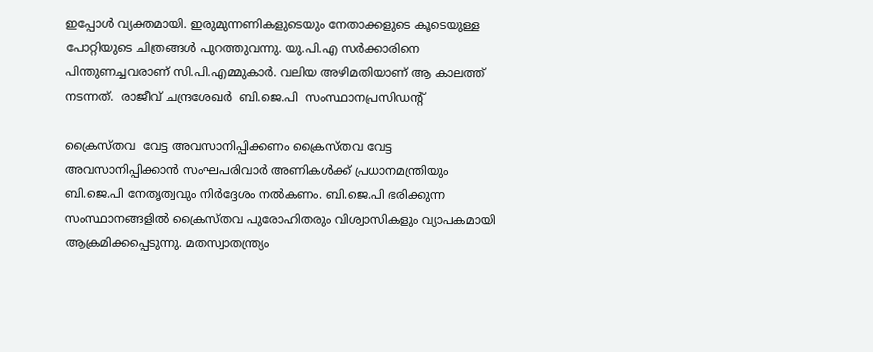ഇപ്പോൾ വ്യക്തമായി. ഇരുമുന്നണികളുടെയും നേതാക്കളുടെ കൂടെയുള്ള പോറ്റിയുടെ ചിത്രങ്ങൾ പുറത്തുവന്നു. യു.പി.എ സർക്കാരിനെ പിന്തുണച്ചവരാണ് സി.പി.എമ്മുകാർ. വലിയ അഴിമതിയാണ് ആ കാലത്ത് നടന്നത്.  രാജീവ് ചന്ദ്രശേഖർ  ബി.ജെ.പി  സംസ്ഥാനപ്രസിഡന്റ്

ക്രൈസ്തവ  വേട്ട അവസാനിപ്പിക്കണം ക്രൈസ്തവ വേട്ട അവസാനിപ്പിക്കാൻ സംഘപരിവാർ അണികൾക്ക് പ്രധാനമന്ത്രിയും ബി.ജെ.പി നേതൃത്വവും നിർദ്ദേശം നൽകണം. ബി.ജെ.പി ഭരിക്കുന്ന സംസ്ഥാനങ്ങളിൽ ക്രൈസ്തവ പുരോഹിതരും വിശ്വാസികളും വ്യാപകമായി ആക്രമിക്കപ്പെടുന്നു. മതസ്വാതന്ത്ര്യം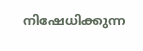നിഷേധിക്കുന്ന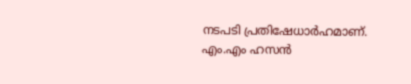നടപടി പ്രതിഷേധാർഹമാണ്.  എം.എം ഹസൻ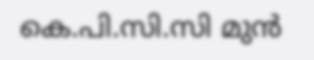കെ.പി.സി.സി മുൻ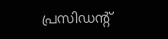പ്രസിഡന്റ്